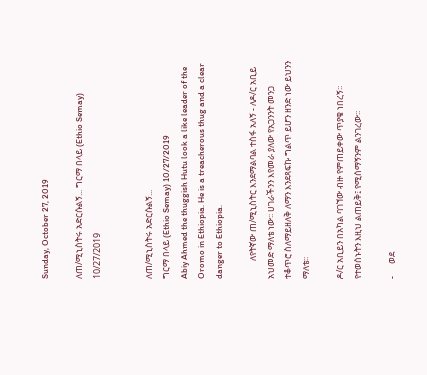Sunday, October 27, 2019

ለጠ/ሚኒስትሩ አድርሱልኝ... ግርማ በላይ (Ethio Semay) 10/27/2019


ለጠ/ሚኒስትሩ አድርሱልኝ...
ግርማ በላይ (Ethio Semay) 10/27/2019
Abiy Ahmed the thuggish Hutu look a like leader of the Oromo in Ethiopia. He is a treacherous thug and a clear danger to Ethiopia.

         ለየትኛው ጠ/ሚኒስትር እንደማልባል ተስፋ አለኝ - ለዶ/ር አቢይ አህመድ ማለቴ ነው፡፡ ሀገራችንን እየመራ ያለው የአጋንንት መንጋ ተቆጥሮ ስለማይዘለቅ ለማን እንደጻፍኩ ግልጥ ይሆን ዘንድ ነው ይህንን ማለቴ፡፡

ዶ/ር አቢይን በአካል ባገኘው ብዙ የምጠይቀው ጥያቄ ነበረኝ፡፡ የተወሰኑትን እዚህ ልጠይቅ፤ የሚሰማኝንም ልንገረው፡፡

-      ወደ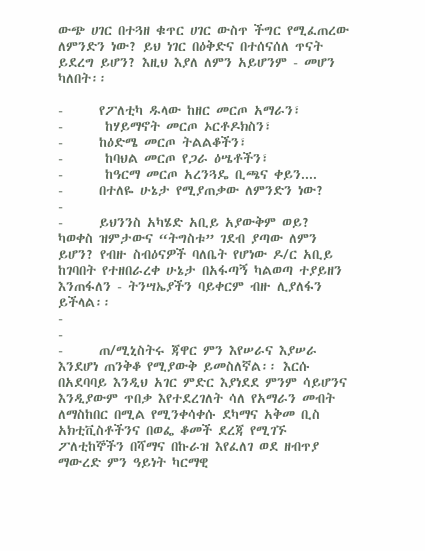ውጭ ሀገር በተጓዘ ቁጥር ሀገር ውስጥ ችግር የሚፈጠረው ለምንድን ነው? ይህ ነገር በዕቅድና በተሰናሰለ ጥናት ይደረግ ይሆን? እዚህ እያለ ለምን አይሆንም - መሆን ካለበት፡፡

-      የፖለቲካ ዱላው ከዘር መርጦ አማራን፣
-       ከሃይማኖት መርጦ ኦርቶዶክስን፣
-      ከዕድሜ መርጦ ትልልቆችን፣
-       ከባህል መርጦ የጋራ ዕሤቶችን፣
-       ከዓርማ መርጦ አረንጓዴ ቢጫና ቀይን....
-      በተለዬ ሁኔታ የሚያጠቃው ለምንድን ነው?
-
-      ይህንንስ አካሄድ አቢይ አያውቅም ወይ? ካወቀስ ዝምታውና “ትግስቱ” ገደብ ያጣው ለምን ይሆን? የብዙ ስብዕናዎች ባለቤት የሆነው ዶ/ር አቢይ ከገባበት የተዘበራረቀ ሁኔታ በአፋጣኝ ካልወጣ ተያይዘን እንጠፋለን - ትንሣኤያችን ባይቀርም ብዙ ሊያለፋን ይችላል፡፡
-
-
-      ጠ/ሚኒስትሩ ጃዋር ምን እየሠራና እያሠራ እንደሆነ ጠንቅቆ የሚያውቅ ይመስለኛል፡፡ እርሱ በአደባባይ እንዲህ አገር ምድር እያነደደ ምንም ሳይሆንና እንዲያውም ጥበቃ እየተደረገለት ሳለ የአማራን መብት ለማስከበር በሚል የሚንቀሳቀሱ ደካማና አቅመ ቢስ አክቲቪስቶችንና በወፌ ቆመች ደረጃ የሚገኙ ፖለቲከኞችን በሻማና በኩራዝ እየፈለገ ወደ ዘብጥያ ማውረድ ምን ዓይነት ካርማዊ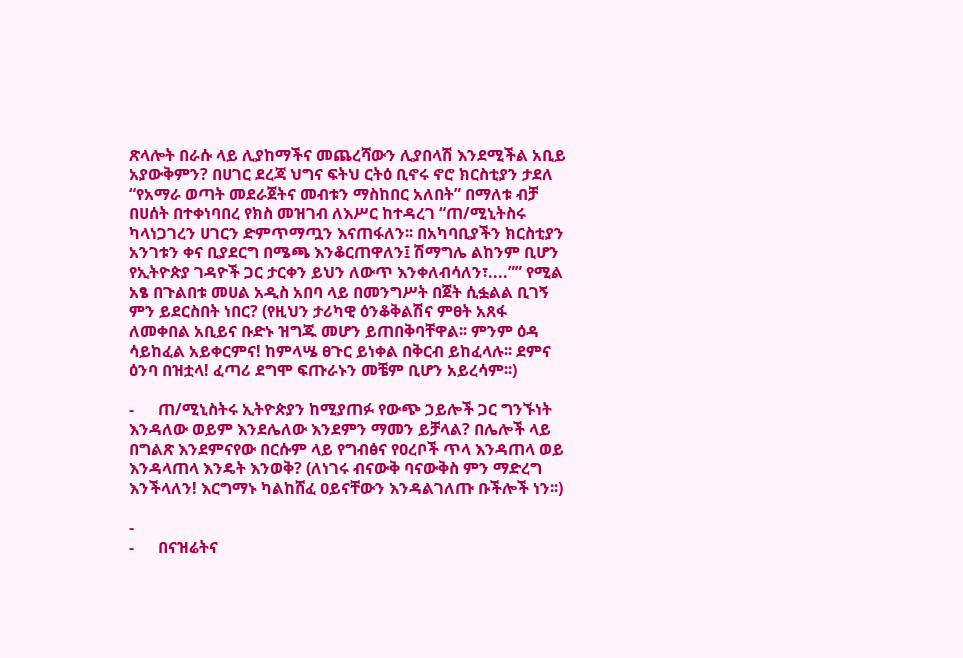ጽላሎት በራሱ ላይ ሊያከማችና መጨረሻውን ሊያበላሽ እንደሚችል አቢይ አያውቅምን? በሀገር ደረጃ ህግና ፍትህ ርትዕ ቢኖሩ ኖሮ ክርስቲያን ታደለ “የአማራ ወጣት መደራጀትና መብቱን ማስከበር አለበት” በማለቱ ብቻ በሀሰት በተቀነባበረ የክስ መዝገብ ለእሥር ከተዳረገ “ጠ/ሚኒትስሩ ካላነጋገረን ሀገርን ድምጥማጧን እናጠፋለን፡፡ በአካባቢያችን ክርስቲያን አንገቱን ቀና ቢያደርግ በሜጫ እንቆርጠዋለን፤ ሽማግሌ ልከንም ቢሆን የኢትዮጵያ ገዳዮች ጋር ታርቀን ይህን ለውጥ እንቀለብሳለን፣....”” የሚል አፄ በጉልበቱ መሀል አዲስ አበባ ላይ በመንግሥት በጀት ሲፏልል ቢገኝ ምን ይደርስበት ነበር? (የዚህን ታሪካዊ ዕንቆቅልሽና ምፀት አጸፋ ለመቀበል አቢይና ቡድኑ ዝግጁ መሆን ይጠበቅባቸዋል፡፡ ምንም ዕዳ ሳይከፈል አይቀርምና! ከምላሤ ፀጉር ይነቀል በቅርብ ይከፈላሉ፡፡ ደምና ዕንባ በዝቷላ! ፈጣሪ ደግሞ ፍጡራኑን መቼም ቢሆን አይረሳም፡፡)

-      ጠ/ሚኒስትሩ ኢትዮጵያን ከሚያጠፉ የውጭ ኃይሎች ጋር ግንኙነት እንዳለው ወይም እንደሌለው እንደምን ማመን ይቻላል? በሌሎች ላይ በግልጽ እንደምናየው በርሱም ላይ የግብፅና የዐረቦች ጥላ እንዳጠላ ወይ እንዳላጠላ እንዴት እንወቅ? (ለነገሩ ብናውቅ ባናውቅስ ምን ማድረግ እንችላለን! እርግማኑ ካልከሸፈ ዐይናቸውን እንዳልገለጡ ቡችሎች ነን፡፡)

-
-      በናዝሬትና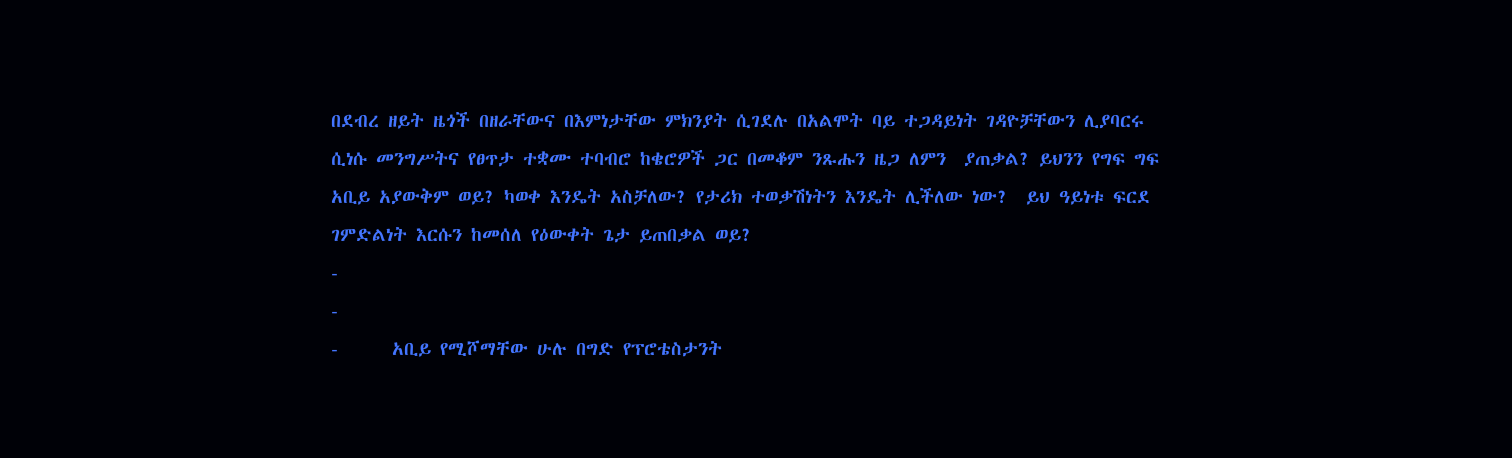በደብረ ዘይት ዜጎች በዘራቸውና በእምነታቸው ምክንያት ሲገደሉ በአልሞት ባይ ተጋዳይነት ገዳዮቻቸውን ሊያባርሩ ሲነሱ መንግሥትና የፀጥታ ተቋሙ ተባብሮ ከቄሮዎች ጋር በመቆም ንጹሑን ዜጋ ለምን  ያጠቃል? ይህንን የግፍ ግፍ አቢይ አያውቅም ወይ? ካወቀ እንዴት አስቻለው? የታሪክ ተወቃሽነትን እንዴት ሊችለው ነው?  ይህ ዓይነቱ ፍርደ ገምድልነት እርሱን ከመሰለ የዕውቀት ጌታ ይጠበቃል ወይ?
-
-
-      አቢይ የሚሾማቸው ሁሉ በግድ የፕሮቴስታንት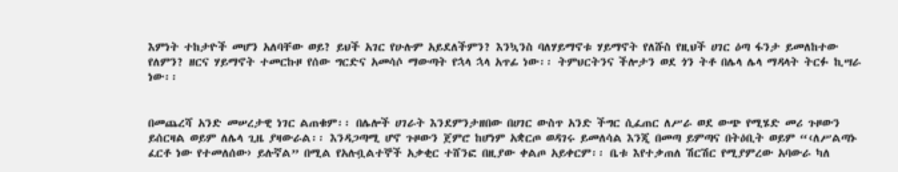እምነት ተከታዮች መሆን አለባቸው ወይ? ይህች አገር የሁሉም አይደለችምን? እንኳንስ ባለሃይማኖቱ ሃይማኖት የለሹስ የዚህች ሀገር ዕጣ ፋንታ ይመለከተው የለምን? ዘርና ሃይማኖት ተመርኩዞ የሰው ግርድና አመሳሶ ማውጣት የኋላ ኋላ አጥፊ ነው፡፡ ትምህርትንና ችሎታን ወደ ጎን ትቶ በሌላ ሌላ ማዳላት ትርፉ ኪሣራ ነው፡፡


በመጨረሻ አንድ መሠረታዊ ነገር ልጠቁም፡፡ በሌሎች ሀገራት እንደምንታዘበው በሀገር ውስጥ አንድ ችግር ሲፈጠር ለሥራ ወደ ውጭ የሚሄድ መሪ ጉዞውን ይሰርዛል ወይም ለሌላ ጊዜ ያዛውራል፡፡ እንዳጋጣሚ ሆኖ ጉዞውን ጀምሮ ከሆነም አቋርጦ ወዳገሩ ይመለሳል እንጂ በመጣ ይምጣና በትዕቢት ወይም “‹ለሥልጣኑ ፈርቶ ነው የተመለሰው› ይሉኛል” በሚል የአሉቧልተኞች አቃቂር ተሸንፎ በዚያው ቀልጦ አይቀርም፡፡ ቤቱ እየተቃጠለ ሽርሽር የሚያምረው አባውራ ካለ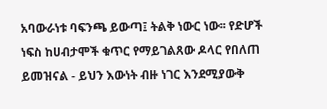አባውራነቱ ባፍንጫ ይውጣ፤ ትልቅ ነውር ነው፡፡ የድሆች ነፍስ ከሀብታሞች ቁጥር የማይገልጸው ዶላር የበለጠ ይመዝናል - ይህን እውነት ብዙ ነገር እንደሚያውቅ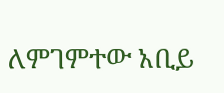ለምገምተው አቢይ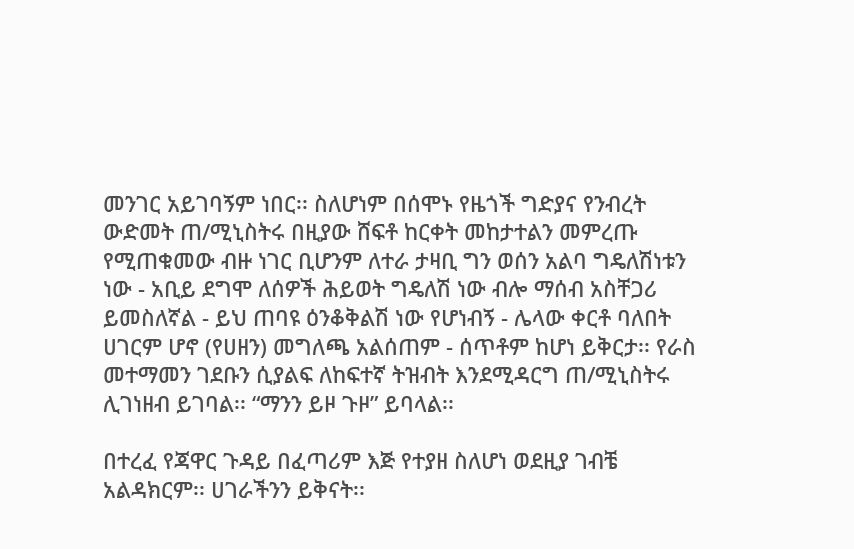መንገር አይገባኝም ነበር፡፡ ስለሆነም በሰሞኑ የዜጎች ግድያና የንብረት ውድመት ጠ/ሚኒስትሩ በዚያው ሸፍቶ ከርቀት መከታተልን መምረጡ የሚጠቁመው ብዙ ነገር ቢሆንም ለተራ ታዛቢ ግን ወሰን አልባ ግዴለሽነቱን ነው - አቢይ ደግሞ ለሰዎች ሕይወት ግዴለሽ ነው ብሎ ማሰብ አስቸጋሪ ይመስለኛል - ይህ ጠባዩ ዕንቆቅልሽ ነው የሆነብኝ - ሌላው ቀርቶ ባለበት ሀገርም ሆኖ (የሀዘን) መግለጫ አልሰጠም - ሰጥቶም ከሆነ ይቅርታ፡፡ የራስ መተማመን ገደቡን ሲያልፍ ለከፍተኛ ትዝብት እንደሚዳርግ ጠ/ሚኒስትሩ ሊገነዘብ ይገባል፡፡ “ማንን ይዞ ጉዞ” ይባላል፡፡

በተረፈ የጃዋር ጉዳይ በፈጣሪም እጅ የተያዘ ስለሆነ ወደዚያ ገብቼ አልዳክርም፡፡ ሀገራችንን ይቅናት፡፡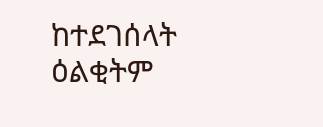ከተደገሰላት ዕልቂትም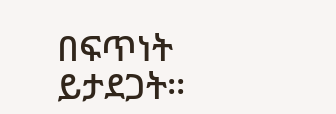በፍጥነት ይታደጋት፡፡